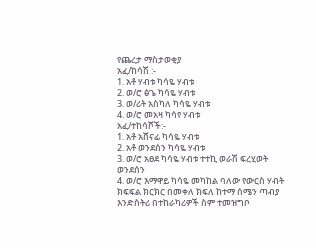የጨረታ ማስታወቂያ
አፈ/ከሳሽ :-
1. አቶ ሃብቱ ካሳዬ ሃብቱ
2. ወ/ሮ ፅጌ ካሳዬ ሃብቱ
3. ወ/ሪት አስካለ ካሳዬ ሃብቱ
4. ወ/ሮ መአዛ ካሳየ ሃብቱ
አፈ/ተከሳሾች:-
1. አቶ አሸናፊ ካሳዬ ሃብቱ
2. አቶ ወንደሰን ካሳዬ ሃብቱ
3. ወ/ሮ አፀደ ካሳዬ ሃብቱ ተተኪ ወራሽ ፍረሂወት ወንደሰን
4. ወ/ሮ እማዋይ ካሳዬ መካከል ባለው የውርስ ሃብት ክፍፍል ክርክር በመቀለ ክፍለ ከተማ ሰሜን ጣብያ እንድስትሪ በተከራካሪዎች ስም ተመዝግቦ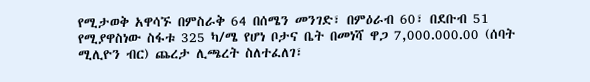የሚታወቅ አዋሳኙ በምስራቅ 64 በሰሜን መንገድ፣ በምዕራብ 60፣ በደቡብ 51 የሚያዋስነው ስፋቱ 325 ካ/ሜ የሆነ ቦታና ቤት በመነሻ ዋጋ 7,000.000.00 (ሰባት ሚሊዮን ብር) ጨረታ ሊጫረት ስለተፈለገ፣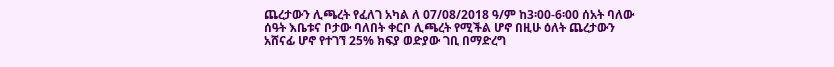ጨረታውን ሊጫረት የፈለገ አካል ለ 07/08/2018 ዓ/ም ከ3፡00-6፡00 ሰአት ባለው ሰዓት እቤቱና ቦታው ባለበት ቀርቦ ሊጫረት የሚችል ሆኖ በዚሁ ዕለት ጨረታውን አሸናፊ ሆኖ የተገኘ 25% ክፍያ ወድያው ገቢ በማድረግ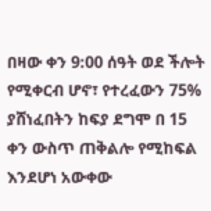በዛው ቀን 9:00 ሰዓት ወደ ችሎት የሚቀርብ ሆኖ፣ የተረፈውን 75% ያሸነፈበትን ከፍያ ደግሞ በ 15 ቀን ውስጥ ጠቅልሎ የሚከፍል እንደሆነ አውቀው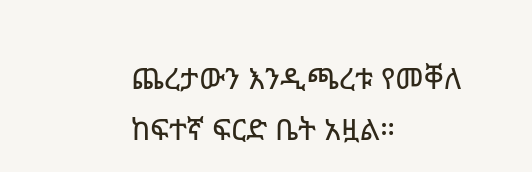ጨረታውን እንዲጫረቱ የመቐለ ከፍተኛ ፍርድ ቤት አዟል።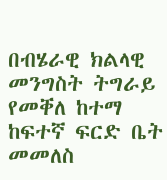በብሄራዊ ክልላዊ መንግስት ትግራይ የመቐለ ከተማ ከፍተኛ ፍርድ ቤት
መመለስ